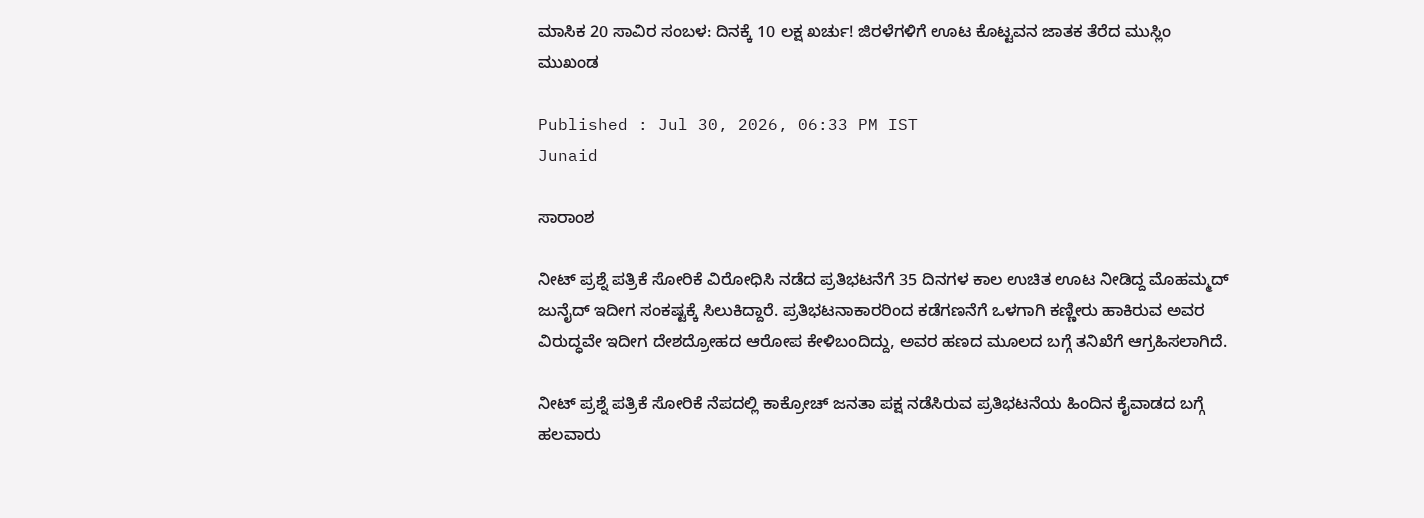ಮಾಸಿಕ 20 ಸಾವಿರ ಸಂಬಳ: ದಿನಕ್ಕೆ 10 ಲಕ್ಷ ಖರ್ಚು! ಜಿರಳೆಗಳಿಗೆ ಊಟ ಕೊಟ್ಟವನ ಜಾತಕ ತೆರೆದ ಮುಸ್ಲಿಂ ಮುಖಂಡ

Published : Jul 30, 2026, 06:33 PM IST
Junaid

ಸಾರಾಂಶ

ನೀಟ್ ಪ್ರಶ್ನೆ ಪತ್ರಿಕೆ ಸೋರಿಕೆ ವಿರೋಧಿಸಿ ನಡೆದ ಪ್ರತಿಭಟನೆಗೆ 35 ದಿನಗಳ ಕಾಲ ಉಚಿತ ಊಟ ನೀಡಿದ್ದ ಮೊಹಮ್ಮದ್ ಜುನೈದ್ ಇದೀಗ ಸಂಕಷ್ಟಕ್ಕೆ ಸಿಲುಕಿದ್ದಾರೆ. ಪ್ರತಿಭಟನಾಕಾರರಿಂದ ಕಡೆಗಣನೆಗೆ ಒಳಗಾಗಿ ಕಣ್ಣೀರು ಹಾಕಿರುವ ಅವರ ವಿರುದ್ಧವೇ ಇದೀಗ ದೇಶದ್ರೋಹದ ಆರೋಪ ಕೇಳಿಬಂದಿದ್ದು, ಅವರ ಹಣದ ಮೂಲದ ಬಗ್ಗೆ ತನಿಖೆಗೆ ಆಗ್ರಹಿಸಲಾಗಿದೆ.

ನೀಟ್ ಪ್ರಶ್ನೆ ಪತ್ರಿಕೆ ಸೋರಿಕೆ ನೆಪದಲ್ಲಿ ಕಾಕ್ರೋಚ್ ಜನತಾ ಪಕ್ಷ ನಡೆಸಿರುವ ಪ್ರತಿಭಟನೆಯ ಹಿಂದಿನ ಕೈವಾಡದ ಬಗ್ಗೆ ಹಲವಾರು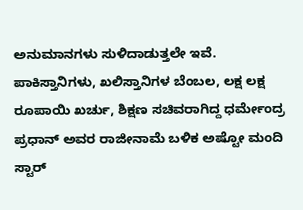ಅನುಮಾನಗಳು ಸುಳಿದಾಡುತ್ತಲೇ ಇವೆ. ಪಾಕಿಸ್ತಾನಿಗಳು, ಖಲಿಸ್ತಾನಿಗಳ ಬೆಂಬಲ, ಲಕ್ಷ ಲಕ್ಷ ರೂಪಾಯಿ ಖರ್ಚು, ಶಿಕ್ಷಣ ಸಚಿವರಾಗಿದ್ದ ಧರ್ಮೇಂದ್ರ ಪ್ರಧಾನ್ ಅವರ ರಾಜೀನಾಮೆ ಬಳಿಕ ಅಷ್ಟೋ ಮಂದಿ ಸ್ಟಾರ್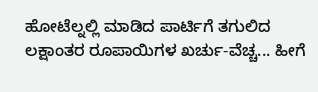ಹೋಟೆಲ್ನಲ್ಲಿ ಮಾಡಿದ ಪಾರ್ಟಿಗೆ ತಗುಲಿದ ಲಕ್ಷಾಂತರ ರೂಪಾಯಿಗಳ ಖರ್ಚು-ವೆಚ್ಚ... ಹೀಗೆ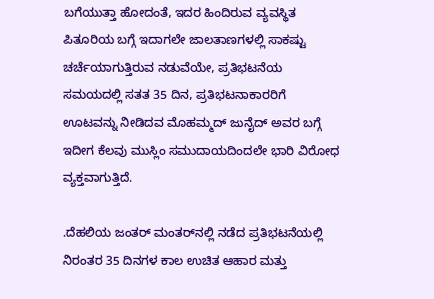ಬಗೆಯುತ್ತಾ ಹೋದಂತೆ, ಇದರ ಹಿಂದಿರುವ ವ್ಯವಸ್ಥಿತ ಪಿತೂರಿಯ ಬಗ್ಗೆ ಇದಾಗಲೇ ಜಾಲತಾಣಗಳಲ್ಲಿ ಸಾಕಷ್ಟು ಚರ್ಚೆಯಾಗುತ್ತಿರುವ ನಡುವೆಯೇ, ಪ್ರತಿಭಟನೆಯ ಸಮಯದಲ್ಲಿ ಸತತ 35 ದಿನ, ಪ್ರತಿಭಟನಾಕಾರರಿಗೆ ಊಟವನ್ನು ನೀಡಿದವ ಮೊಹಮ್ಮದ್ ಜುನೈದ್ ಅವರ ಬಗ್ಗೆ ಇದೀಗ ಕೆಲವು ಮುಸ್ಲಿಂ ಸಮುದಾಯದಿಂದಲೇ ಭಾರಿ ವಿರೋಧ ವ್ಯಕ್ತವಾಗುತ್ತಿದೆ.

.ದೆಹಲಿಯ ಜಂತರ್ ಮಂತರ್‌ನಲ್ಲಿ ನಡೆದ ಪ್ರತಿಭಟನೆಯಲ್ಲಿ ನಿರಂತರ 35 ದಿನಗಳ ಕಾಲ ಉಚಿತ ಆಹಾರ ಮತ್ತು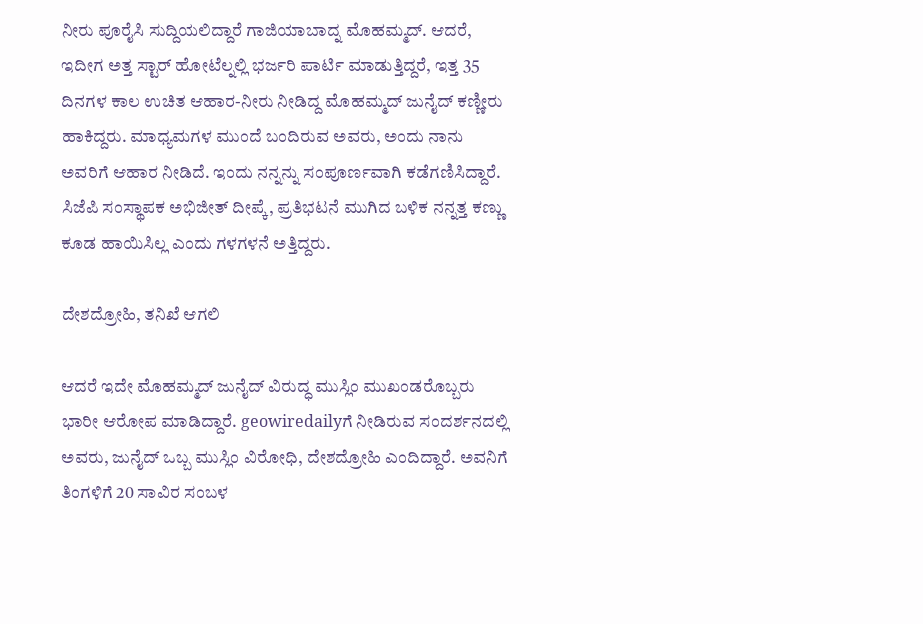ನೀರು ಪೂರೈಸಿ ಸುದ್ದಿಯಲಿದ್ದಾರೆ ಗಾಜಿಯಾಬಾದ್ನ ಮೊಹಮ್ಮದ್. ಆದರೆ, ಇದೀಗ ಅತ್ತ ಸ್ಟಾರ್ ಹೋಟೆಲ್ನಲ್ಲಿ ಭರ್ಜರಿ ಪಾರ್ಟಿ ಮಾಡುತ್ತಿದ್ದರೆ, ಇತ್ತ 35 ದಿನಗಳ ಕಾಲ ಉಚಿತ ಆಹಾರ-ನೀರು ನೀಡಿದ್ದ ಮೊಹಮ್ಮದ್ ಜುನೈದ್ ಕಣ್ಣೀರು ಹಾಕಿದ್ದರು. ಮಾಧ್ಯಮಗಳ ಮುಂದೆ ಬಂದಿರುವ ಅವರು, ಅಂದು ನಾನು ಅವರಿಗೆ ಆಹಾರ ನೀಡಿದೆ. ಇಂದು ನನ್ನನ್ನು ಸಂಪೂರ್ಣವಾಗಿ ಕಡೆಗಣಿಸಿದ್ದಾರೆ. ಸಿಜೆಪಿ ಸಂಸ್ಥಾಪಕ ಅಭಿಜೀತ್ ದೀಪ್ಕೆ, ಪ್ರತಿಭಟನೆ ಮುಗಿದ ಬಳಿಕ ನನ್ನತ್ತ ಕಣ್ಣು ಕೂಡ ಹಾಯಿಸಿಲ್ಲ ಎಂದು ಗಳಗಳನೆ ಅತ್ತಿದ್ದರು.

ದೇಶದ್ರೋಹಿ, ತನಿಖೆ ಆಗಲಿ

ಆದರೆ ಇದೇ ಮೊಹಮ್ಮದ್ ಜುನೈದ್ ವಿರುದ್ಧ ಮುಸ್ಲಿಂ ಮುಖಂಡರೊಬ್ಬರು ಭಾರೀ ಆರೋಪ ಮಾಡಿದ್ದಾರೆ. geowiredailyಗೆ ನೀಡಿರುವ ಸಂದರ್ಶನದಲ್ಲಿ ಅವರು, ಜುನೈದ್ ಒಬ್ಬ ಮುಸ್ಲಿಂ ವಿರೋಧಿ, ದೇಶದ್ರೋಹಿ ಎಂದಿದ್ದಾರೆ. ಅವನಿಗೆ ತಿಂಗಳಿಗೆ 20 ಸಾವಿರ ಸಂಬಳ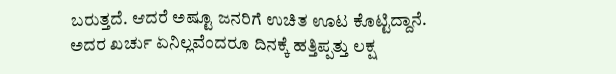ಬರುತ್ತದೆ. ಆದರೆ ಅಷ್ಟೂ ಜನರಿಗೆ ಉಚಿತ ಊಟ ಕೊಟ್ಟಿದ್ದಾನೆ. ಅದರ ಖರ್ಚು ಏನಿಲ್ಲವೆಂದರೂ ದಿನಕ್ಕೆ ಹತ್ತಿಪ್ಪತ್ತು ಲಕ್ಷ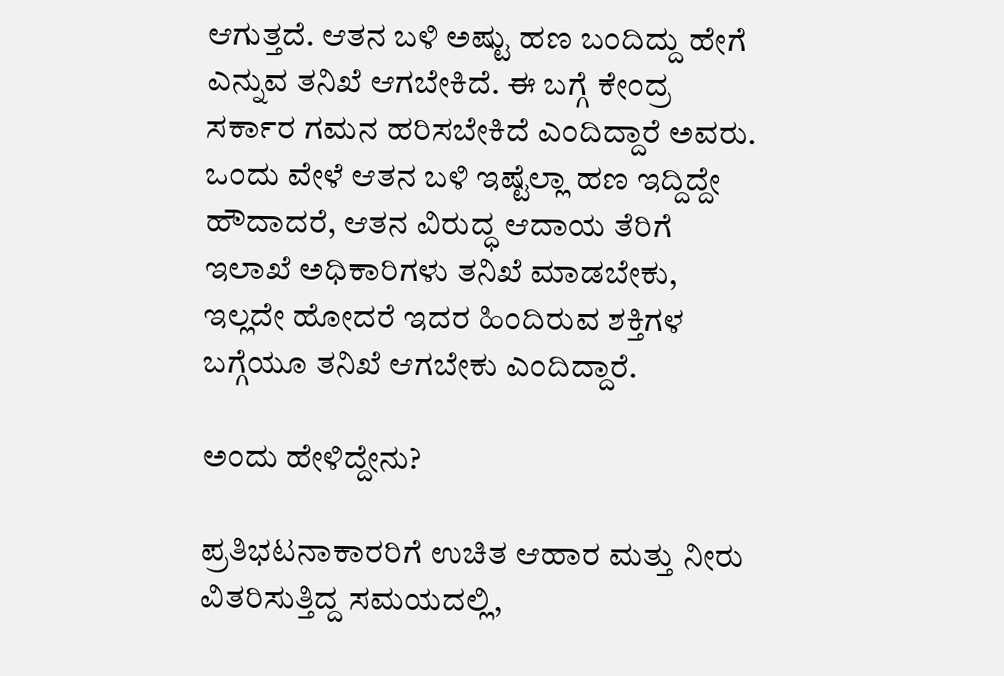ಆಗುತ್ತದೆ. ಆತನ ಬಳಿ ಅಷ್ಟು ಹಣ ಬಂದಿದ್ದು ಹೇಗೆ ಎನ್ನುವ ತನಿಖೆ ಆಗಬೇಕಿದೆ. ಈ ಬಗ್ಗೆ ಕೇಂದ್ರ ಸರ್ಕಾರ ಗಮನ ಹರಿಸಬೇಕಿದೆ ಎಂದಿದ್ದಾರೆ ಅವರು. ಒಂದು ವೇಳೆ ಆತನ ಬಳಿ ಇಷ್ಟೆಲ್ಲಾ ಹಣ ಇದ್ದಿದ್ದೇ ಹೌದಾದರೆ, ಆತನ ವಿರುದ್ಧ ಆದಾಯ ತೆರಿಗೆ ಇಲಾಖೆ ಅಧಿಕಾರಿಗಳು ತನಿಖೆ ಮಾಡಬೇಕು, ಇಲ್ಲದೇ ಹೋದರೆ ಇದರ ಹಿಂದಿರುವ ಶಕ್ತಿಗಳ ಬಗ್ಗೆಯೂ ತನಿಖೆ ಆಗಬೇಕು ಎಂದಿದ್ದಾರೆ.

ಅಂದು ಹೇಳಿದ್ದೇನು?

ಪ್ರತಿಭಟನಾಕಾರರಿಗೆ ಉಚಿತ ಆಹಾರ ಮತ್ತು ನೀರು ವಿತರಿಸುತ್ತಿದ್ದ ಸಮಯದಲ್ಲಿ,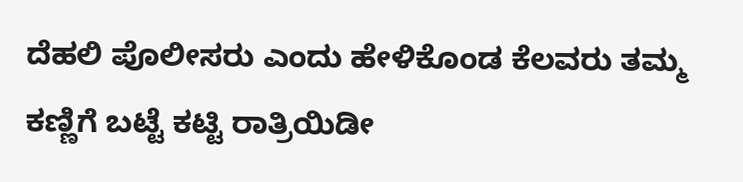ದೆಹಲಿ ಪೊಲೀಸರು ಎಂದು ಹೇಳಿಕೊಂಡ ಕೆಲವರು ತಮ್ಮ ಕಣ್ಣಿಗೆ ಬಟ್ಟೆ ಕಟ್ಟಿ ರಾತ್ರಿಯಿಡೀ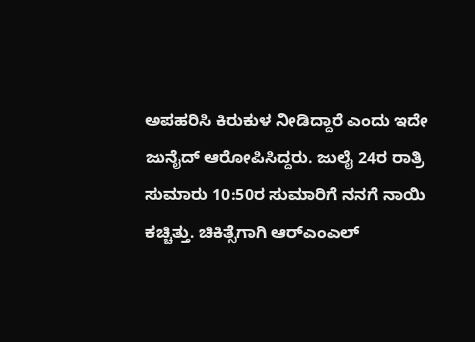ಅಪಹರಿಸಿ ಕಿರುಕುಳ ನೀಡಿದ್ದಾರೆ ಎಂದು ಇದೇ ಜುನೈದ್ ಆರೋಪಿಸಿದ್ದರು. ಜುಲೈ 24ರ ರಾತ್ರಿ ಸುಮಾರು 10:50ರ ಸುಮಾರಿಗೆ ನನಗೆ ನಾಯಿ ಕಚ್ಚಿತ್ತು. ಚಿಕಿತ್ಸೆಗಾಗಿ ಆರ್‌ಎಂಎಲ್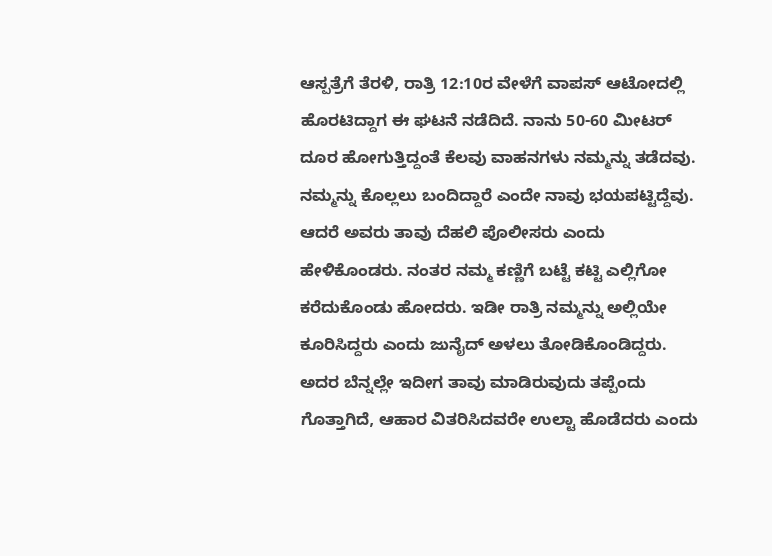ಆಸ್ಪತ್ರೆಗೆ ತೆರಳಿ, ರಾತ್ರಿ 12:10ರ ವೇಳೆಗೆ ವಾಪಸ್ ಆಟೋದಲ್ಲಿ ಹೊರಟಿದ್ದಾಗ ಈ ಘಟನೆ ನಡೆದಿದೆ. ನಾನು 50-60 ಮೀಟರ್ ದೂರ ಹೋಗುತ್ತಿದ್ದಂತೆ ಕೆಲವು ವಾಹನಗಳು ನಮ್ಮನ್ನು ತಡೆದವು. ನಮ್ಮನ್ನು ಕೊಲ್ಲಲು ಬಂದಿದ್ದಾರೆ ಎಂದೇ ನಾವು ಭಯಪಟ್ಟಿದ್ದೆವು. ಆದರೆ ಅವರು ತಾವು ದೆಹಲಿ ಪೊಲೀಸರು ಎಂದು ಹೇಳಿಕೊಂಡರು. ನಂತರ ನಮ್ಮ ಕಣ್ಣಿಗೆ ಬಟ್ಟೆ ಕಟ್ಟಿ ಎಲ್ಲಿಗೋ ಕರೆದುಕೊಂಡು ಹೋದರು. ಇಡೀ ರಾತ್ರಿ ನಮ್ಮನ್ನು ಅಲ್ಲಿಯೇ ಕೂರಿಸಿದ್ದರು ಎಂದು ಜುನೈದ್ ಅಳಲು ತೋಡಿಕೊಂಡಿದ್ದರು. ಅದರ ಬೆನ್ನಲ್ಲೇ ಇದೀಗ ತಾವು ಮಾಡಿರುವುದು ತಪ್ಪೆಂದು ಗೊತ್ತಾಗಿದೆ, ಆಹಾರ ವಿತರಿಸಿದವರೇ ಉಲ್ಟಾ ಹೊಡೆದರು ಎಂದು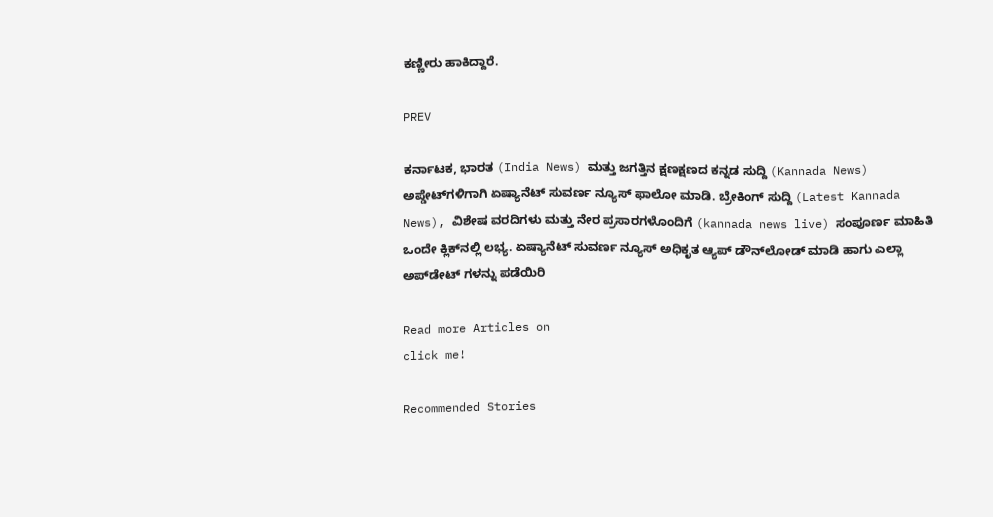ಕಣ್ಣೀರು ಹಾಕಿದ್ದಾರೆ.

PREV

ಕರ್ನಾಟಕ, ಭಾರತ (India News) ಮತ್ತು ಜಗತ್ತಿನ ಕ್ಷಣಕ್ಷಣದ ಕನ್ನಡ ಸುದ್ದಿ (Kannada News) ಅಪ್ಡೇಟ್‌ಗಳಿಗಾಗಿ ಏಷ್ಯಾನೆಟ್ ಸುವರ್ಣ ನ್ಯೂಸ್‌ ಫಾಲೋ ಮಾಡಿ. ಬ್ರೇಕಿಂಗ್ ಸುದ್ದಿ (Latest Kannada News), ವಿಶೇಷ ವರದಿಗಳು ಮತ್ತು ನೇರ ಪ್ರಸಾರಗಳೊಂದಿಗೆ (kannada news live) ಸಂಪೂರ್ಣ ಮಾಹಿತಿ ಒಂದೇ ಕ್ಲಿಕ್‌ನಲ್ಲಿ ಲಭ್ಯ. ಏಷ್ಯಾನೆಟ್ ಸುವರ್ಣ ನ್ಯೂಸ್ ಅಧಿಕೃತ ಆ್ಯಪ್ ಡೌನ್‌ಲೋಡ್ ಮಾಡಿ ಹಾಗು ಎಲ್ಲಾ ಅಪ್‌ಡೇಟ್ ಗಳನ್ನು ಪಡೆಯಿರಿ

Read more Articles on
click me!

Recommended Stories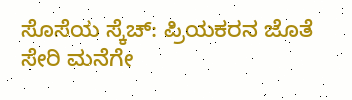ಸೊಸೆಯ ಸ್ಕೆಚ್: ಪ್ರಿಯಕರನ ಜೊತೆ ಸೇರಿ ಮನೆಗೇ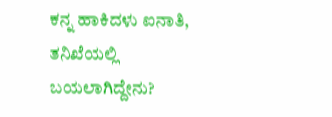ಕನ್ನ ಹಾಕಿದಳು ಐನಾತಿ, ತನಿಖೆಯಲ್ಲಿ ಬಯಲಾಗಿದ್ದೇನು?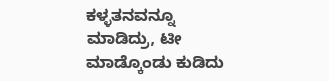ಕಳ್ಳತನವನ್ನೂ ಮಾಡಿದ್ರು, ಟೀ ಮಾಡ್ಕೊಂಡು ಕುಡಿದು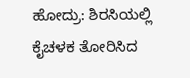ಹೋದ್ರು: ಶಿರಸಿಯಲ್ಲಿ ಕೈಚಳಕ ತೋರಿಸಿದ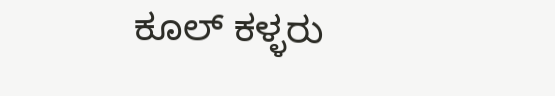ಕೂಲ್ ಕಳ್ಳರು